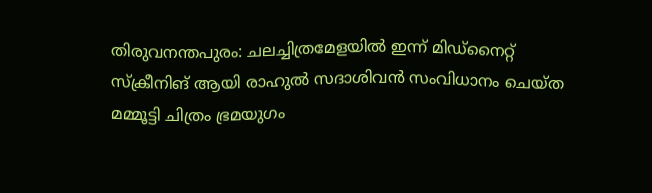തിരുവനന്തപുരം: ചലച്ചിത്രമേളയിൽ ഇന്ന് മിഡ്നൈറ്റ് സ്ക്രീനിങ് ആയി രാഹുൽ സദാശിവൻ സംവിധാനം ചെയ്ത മമ്മൂട്ടി ചിത്രം ഭ്രമയുഗം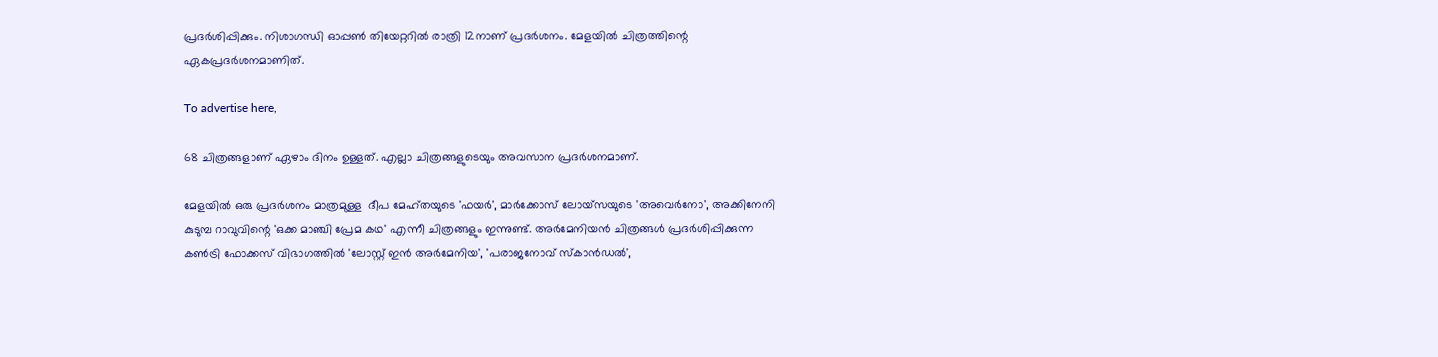പ്രദർശിപ്പിക്കും. നിശാഗന്ധി ഓപ്പൺ തിയേറ്ററിൽ രാത്രി 12നാണ് പ്രദർശനം. മേളയിൽ ചിത്രത്തിന്റെ ഏകപ്രദർശനമാണിത്.

To advertise here,

68 ചിത്രങ്ങളാണ് ഏഴാം ദിനം ഉള്ളത്. എല്ലാ ചിത്രങ്ങളുടെയും അവസാന പ്രദർശനമാണ്.

മേളയിൽ ഒരു പ്രദർശനം മാത്രമുള്ള  ദീപ മേഹ്തയുടെ 'ഫയർ', മാർക്കോസ് ലോയ്സയുടെ 'അവെർനോ', അക്കിനേനി കുടുമ്പ റാവുവിന്റെ 'ഒക്ക മാഞ്ചി പ്രേമ കഥ' എന്നീ ചിത്രങ്ങളും ഇന്നുണ്ട്. അർമേനിയൻ ചിത്രങ്ങൾ പ്രദർശിപ്പിക്കുന്ന കൺട്രി ഫോക്കസ് വിഭാഗത്തിൽ 'ലോസ്റ്റ് ഇൻ അർമേനിയ', 'പരാജനോവ് സ്‌കാൻഡൽ',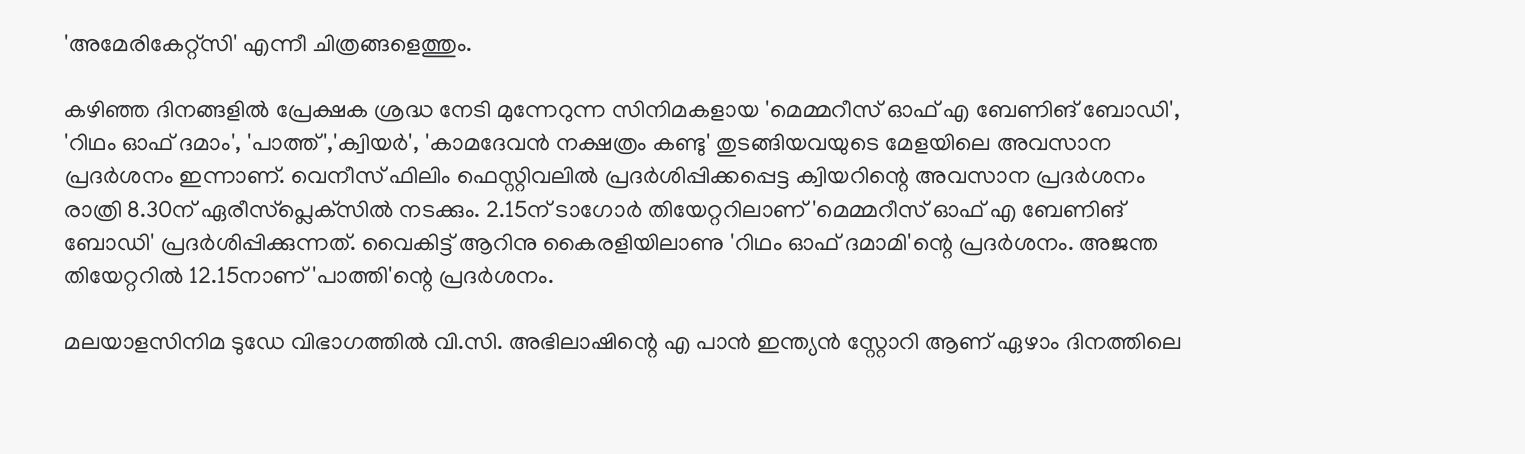'അമേരികേറ്റ്‌സി' എന്നീ ചിത്രങ്ങളെത്തും.

കഴിഞ്ഞ ദിനങ്ങളിൽ പ്രേക്ഷക ശ്രദ്ധ നേടി മുന്നേറുന്ന സിനിമകളായ 'മെമ്മറീസ് ഓഫ് എ ബേണിങ് ബോഡി', 'റിഥം ഓഫ് ദമാം', 'പാത്ത്','ക്വിയർ', 'കാമദേവൻ നക്ഷത്രം കണ്ടു' തുടങ്ങിയവയുടെ മേളയിലെ അവസാന പ്രദർശനം ഇന്നാണ്. വെനീസ് ഫിലിം ഫെസ്റ്റിവലിൽ പ്രദർശിപ്പിക്കപ്പെട്ട ക്വിയറിന്റെ അവസാന പ്രദർശനം രാത്രി 8.30ന് ഏരീസ്‌പ്ലെക്‌സിൽ നടക്കും. 2.15ന് ടാഗോർ തിയേറ്ററിലാണ് 'മെമ്മറീസ് ഓഫ് എ ബേണിങ് ബോഡി' പ്രദർശിപ്പിക്കുന്നത്. വൈകിട്ട് ആറിനു കൈരളിയിലാണു 'റിഥം ഓഫ് ദമാമി'ന്റെ പ്രദർശനം. അജന്ത തിയേറ്ററിൽ 12.15നാണ് 'പാത്തി'ന്റെ പ്രദർശനം.

മലയാളസിനിമ ടുഡേ വിഭാഗത്തിൽ വി.സി. അഭിലാഷിന്റെ എ പാൻ ഇന്ത്യൻ സ്റ്റോറി ആണ് ഏഴാം ദിനത്തിലെ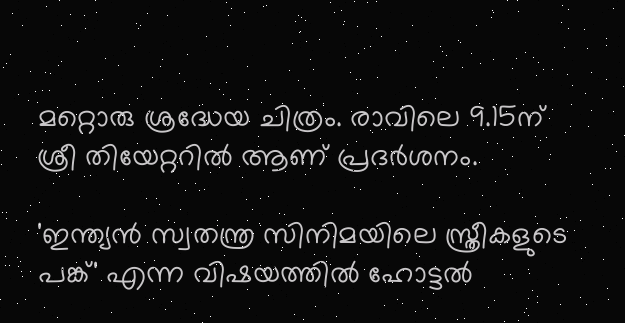മറ്റൊരു ശ്രദ്ധേയ ചിത്രം. രാവിലെ 9.15ന് ശ്രീ തിയേറ്ററിൽ ആണ് പ്രദർശനം.

'ഇന്ത്യൻ സ്വതന്ത്ര സിനിമയിലെ സ്ത്രീകളുടെ പങ്ക്' എന്ന വിഷയത്തിൽ ഹോട്ടൽ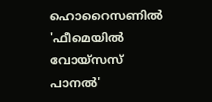ഹൊറൈസണിൽ 'ഫീമെയിൽ വോയ്‌സസ് പാനൽ'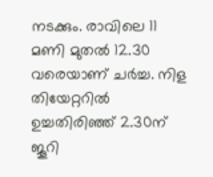നടക്കും. രാവിലെ 11 മണി മുതൽ 12.30 വരെയാണ് ചർച്ച. നിള തിയേറ്ററിൽ ഉച്ചതിരിഞ്ഞ് 2.30ന് ജൂറി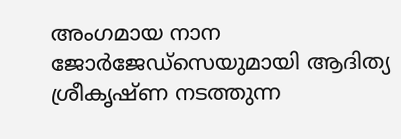അംഗമായ നാന ജോർജേഡ്‌സെയുമായി ആദിത്യ ശ്രീകൃഷ്ണ നടത്തുന്ന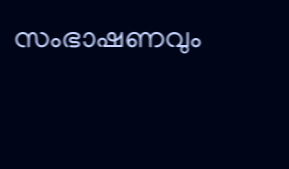സംഭാഷണവും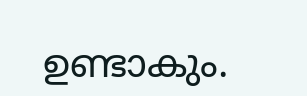ഉണ്ടാകും.